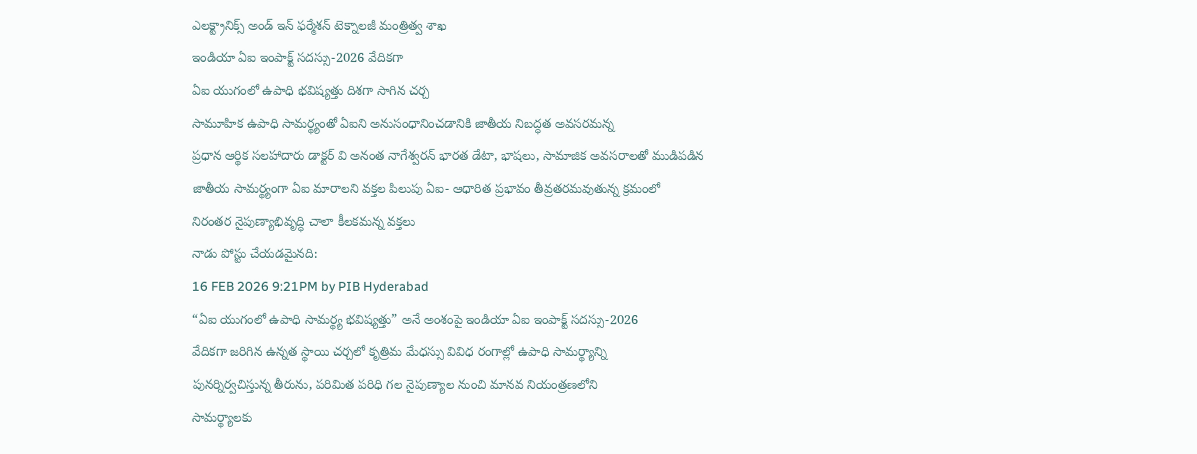ఎలక్ట్రానిక్స్ అండ్ ఇన్ ఫర్మేశన్ టెక్నాలజీ మంత్రిత్వ శాఖ
ఇండియా ఏఐ ఇంపాక్ట్ సదస్సు-2026 వేదికగా
ఏఐ యుగంలో ఉపాధి భవిష్యత్తు దిశగా సాగిన చర్చ
సామూహిక ఉపాధి సామర్థ్యంతో ఏఐని అనుసంధానించడానికి జాతీయ నిబద్ధత అవసరమన్న
ప్రధాన ఆర్థిక సలహాదారు డాక్టర్ వి అనంత నాగేశ్వరన్ భారత డేటా, భాషలు, సామాజిక అవసరాలతో ముడిపడిన
జాతీయ సామర్థ్యంగా ఏఐ మారాలని వక్తల పిలుపు ఏఐ- ఆధారిత ప్రభావం తీవ్రతరమవుతున్న క్రమంలో
నిరంతర నైపుణ్యాభివృద్ధి చాలా కీలకమన్న వక్తలు
నాడు పోస్టు చేయడమైనది:
16 FEB 2026 9:21PM by PIB Hyderabad
“ఏఐ యుగంలో ఉపాధి సామర్థ్య భవిష్యత్తు” అనే అంశంపై ఇండియా ఏఐ ఇంపాక్ట్ సదస్సు-2026
వేదికగా జరిగిన ఉన్నత స్థాయి చర్చలో కృత్రిమ మేధస్సు వివిధ రంగాల్లో ఉపాధి సామర్థ్యాన్ని
పునర్నిర్వచిస్తున్న తీరును, పరిమిత పరిధి గల నైపుణ్యాల నుంచి మానవ నియంత్రణలోని
సామర్థ్యాలకు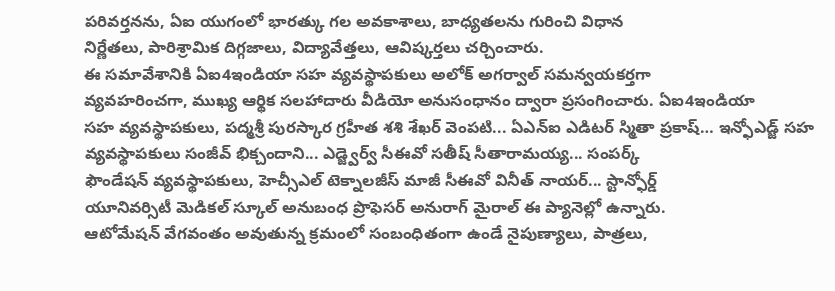పరివర్తనను, ఏఐ యుగంలో భారత్కు గల అవకాశాలు, బాధ్యతలను గురించి విధాన
నిర్ణేతలు, పారిశ్రామిక దిగ్గజాలు, విద్యావేత్తలు, ఆవిష్కర్తలు చర్చించారు.
ఈ సమావేశానికి ఏఐ4ఇండియా సహ వ్యవస్థాపకులు అలోక్ అగర్వాల్ సమన్వయకర్తగా
వ్యవహరించగా, ముఖ్య ఆర్థిక సలహాదారు వీడియో అనుసంధానం ద్వారా ప్రసంగించారు. ఏఐ4ఇండియా
సహ వ్యవస్థాపకులు, పద్మశ్రీ పురస్కార గ్రహీత శశి శేఖర్ వెంపటి... ఏఎన్ఐ ఎడిటర్ స్మితా ప్రకాష్… ఇన్ఫోఎడ్జ్ సహ వ్యవస్థాపకులు సంజీవ్ భిక్చందాని... ఎడ్జ్వెర్వ్ సీఈవో సతీష్ సీతారామయ్య... సంపర్క్
ఫౌండేషన్ వ్యవస్థాపకులు, హెచ్సీఎల్ టెక్నాలజీస్ మాజీ సీఈవో వినీత్ నాయర్... స్టాన్ఫోర్డ్
యూనివర్సిటీ మెడికల్ స్కూల్ అనుబంధ ప్రొఫెసర్ అనురాగ్ మైరాల్ ఈ ప్యానెల్లో ఉన్నారు.
ఆటోమేషన్ వేగవంతం అవుతున్న క్రమంలో సంబంధితంగా ఉండే నైపుణ్యాలు, పాత్రలు,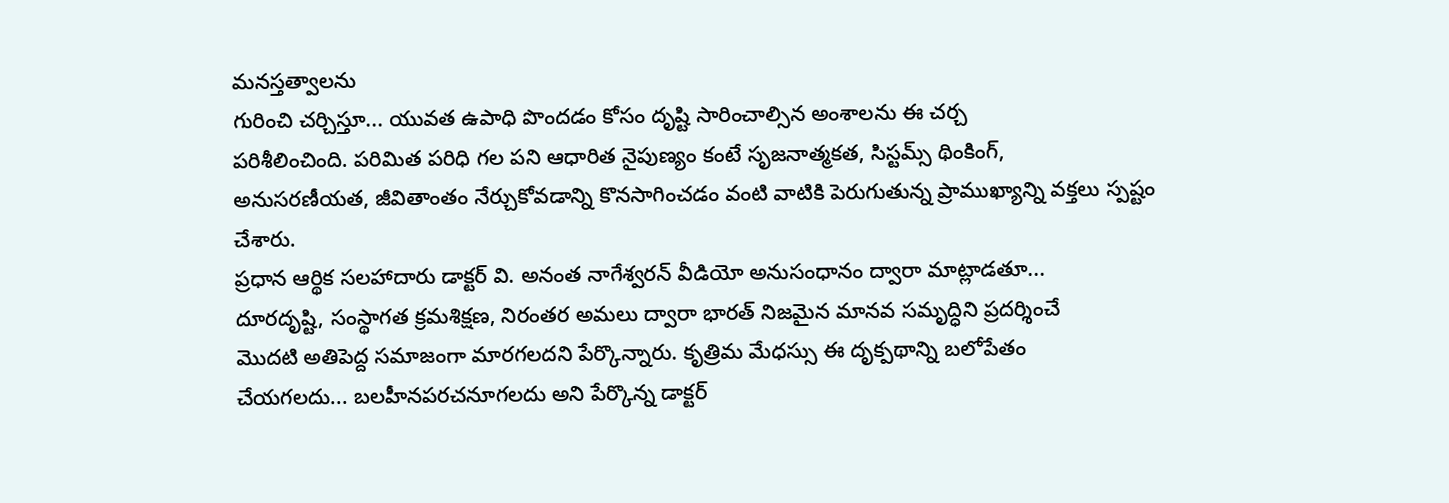మనస్తత్వాలను
గురించి చర్చిస్తూ... యువత ఉపాధి పొందడం కోసం దృష్టి సారించాల్సిన అంశాలను ఈ చర్చ
పరిశీలించింది. పరిమిత పరిధి గల పని ఆధారిత నైపుణ్యం కంటే సృజనాత్మకత, సిస్టమ్స్ థింకింగ్,
అనుసరణీయత, జీవితాంతం నేర్చుకోవడాన్ని కొనసాగించడం వంటి వాటికి పెరుగుతున్న ప్రాముఖ్యాన్ని వక్తలు స్పష్టం చేశారు.
ప్రధాన ఆర్థిక సలహాదారు డాక్టర్ వి. అనంత నాగేశ్వరన్ వీడియో అనుసంధానం ద్వారా మాట్లాడతూ...
దూరదృష్టి, సంస్థాగత క్రమశిక్షణ, నిరంతర అమలు ద్వారా భారత్ నిజమైన మానవ సమృద్ధిని ప్రదర్శించే
మొదటి అతిపెద్ద సమాజంగా మారగలదని పేర్కొన్నారు. కృత్రిమ మేధస్సు ఈ దృక్పథాన్ని బలోపేతం
చేయగలదు... బలహీనపరచనూగలదు అని పేర్కొన్న డాక్టర్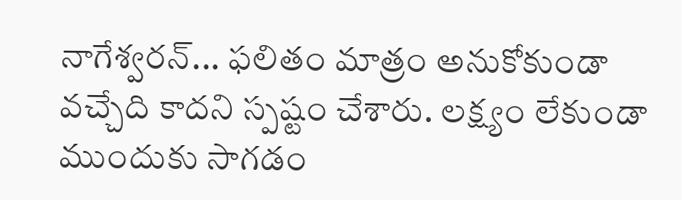నాగేశ్వరన్... ఫలితం మాత్రం అనుకోకుండా
వచ్చేది కాదని స్పష్టం చేశారు. లక్ష్యం లేకుండా ముందుకు సాగడం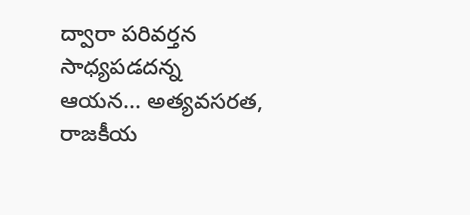ద్వారా పరివర్తన సాధ్యపడదన్న
ఆయన... అత్యవసరత, రాజకీయ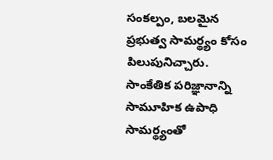సంకల్పం, బలమైన ప్రభుత్వ సామర్థ్యం కోసం పిలుపునిచ్చారు.
సాంకేతిక పరిజ్ఞానాన్ని సామూహిక ఉపాధి సామర్థ్యంతో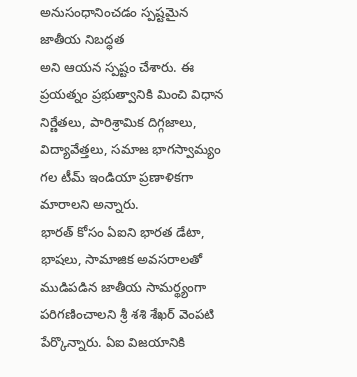అనుసంధానించడం స్పష్టమైన జాతీయ నిబద్ధత
అని ఆయన స్పష్టం చేశారు. ఈ ప్రయత్నం ప్రభుత్వానికి మించి విధాన నిర్ణేతలు, పారిశ్రామిక దిగ్గజాలు,
విద్యావేత్తలు, సమాజ భాగస్వామ్యం గల టీమ్ ఇండియా ప్రణాళికగా మారాలని అన్నారు.
భారత్ కోసం ఏఐని భారత డేటా, భాషలు, సామాజిక అవసరాలతో ముడిపడిన జాతీయ సామర్థ్యంగా
పరిగణించాలని శ్రీ శశి శేఖర్ వెంపటి పేర్కొన్నారు. ఏఐ విజయానికి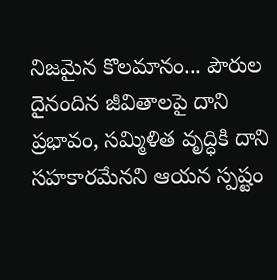నిజమైన కొలమానం... పౌరుల
దైనందిన జీవితాలపై దాని ప్రభావం, సమ్మిళిత వృద్ధికి దాని సహకారమేనని ఆయన స్పష్టం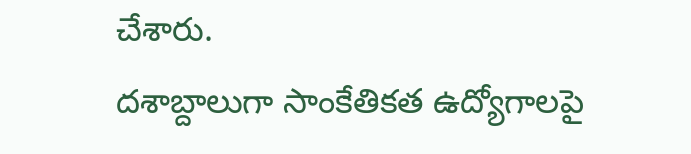చేశారు.
దశాబ్దాలుగా సాంకేతికత ఉద్యోగాలపై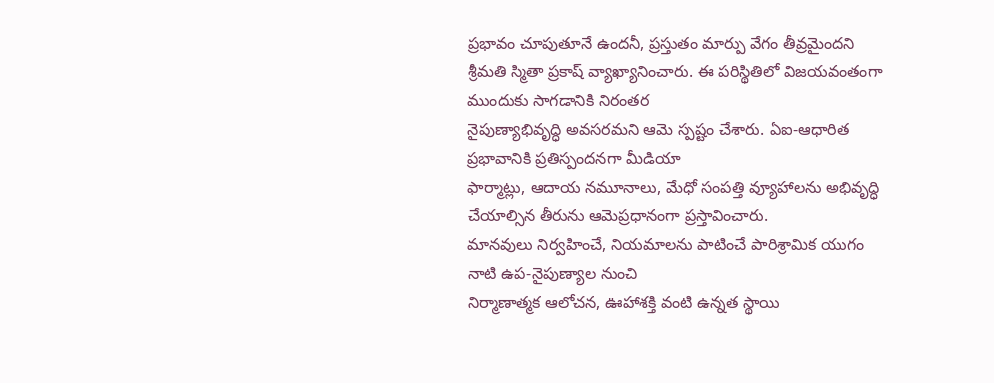ప్రభావం చూపుతూనే ఉందనీ, ప్రస్తుతం మార్పు వేగం తీవ్రమైందని
శ్రీమతి స్మితా ప్రకాష్ వ్యాఖ్యానించారు. ఈ పరిస్థితిలో విజయవంతంగా ముందుకు సాగడానికి నిరంతర
నైపుణ్యాభివృద్ధి అవసరమని ఆమె స్పష్టం చేశారు. ఏఐ-ఆధారిత ప్రభావానికి ప్రతిస్పందనగా మీడియా
ఫార్మాట్లు, ఆదాయ నమూనాలు, మేధో సంపత్తి వ్యూహాలను అభివృద్ధి చేయాల్సిన తీరును ఆమెప్రధానంగా ప్రస్తావించారు.
మానవులు నిర్వహించే, నియమాలను పాటించే పారిశ్రామిక యుగం నాటి ఉప-నైపుణ్యాల నుంచి
నిర్మాణాత్మక ఆలోచన, ఊహాశక్తి వంటి ఉన్నత స్థాయి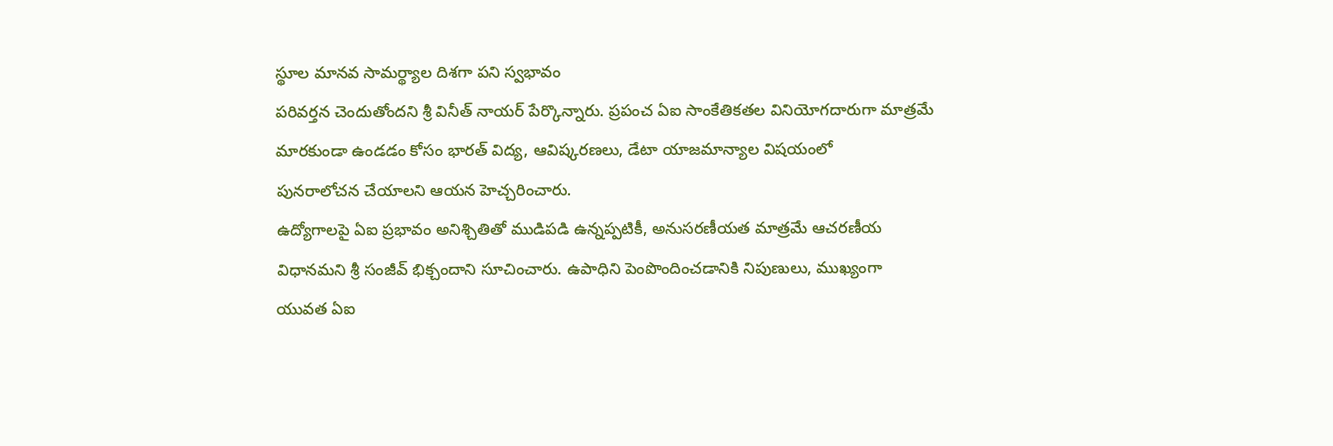స్థూల మానవ సామర్థ్యాల దిశగా పని స్వభావం
పరివర్తన చెందుతోందని శ్రీ వినీత్ నాయర్ పేర్కొన్నారు. ప్రపంచ ఏఐ సాంకేతికతల వినియోగదారుగా మాత్రమే మారకుండా ఉండడం కోసం భారత్ విద్య, ఆవిష్కరణలు, డేటా యాజమాన్యాల విషయంలో
పునరాలోచన చేయాలని ఆయన హెచ్చరించారు.
ఉద్యోగాలపై ఏఐ ప్రభావం అనిశ్చితితో ముడిపడి ఉన్నప్పటికీ, అనుసరణీయత మాత్రమే ఆచరణీయ
విధానమని శ్రీ సంజీవ్ భిక్చందాని సూచించారు. ఉపాధిని పెంపొందించడానికి నిపుణులు, ముఖ్యంగా
యువత ఏఐ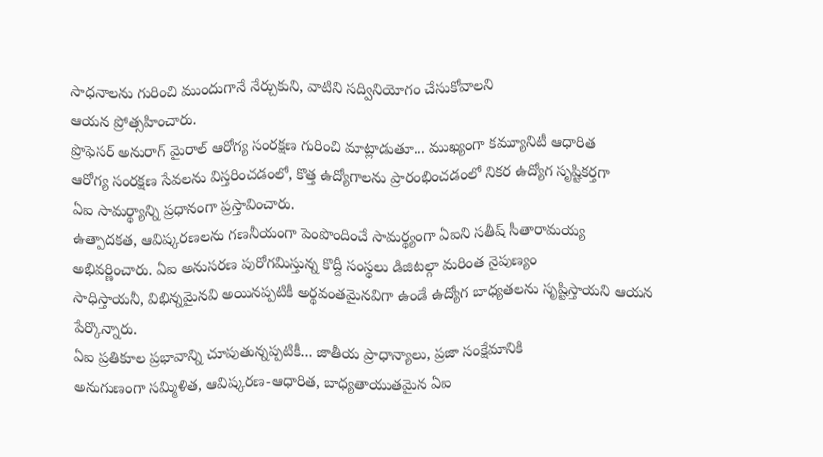సాధనాలను గురించి ముందుగానే నేర్చుకుని, వాటిని సద్వినియోగం చేసుకోవాలని
ఆయన ప్రోత్సహించారు.
ప్రొఫెసర్ అనురాగ్ మైరాల్ ఆరోగ్య సంరక్షణ గురించి మాట్లాడుతూ... ముఖ్యంగా కమ్యూనిటీ ఆధారిత
ఆరోగ్య సంరక్షణ సేవలను విస్తరించడంలో, కొత్త ఉద్యోగాలను ప్రారంభించడంలో నికర ఉద్యోగ సృష్టికర్తగా
ఏఐ సామర్థ్యాన్ని ప్రధానంగా ప్రస్తావించారు.
ఉత్పాదకత, ఆవిష్కరణలను గణనీయంగా పెంపొందించే సామర్థ్యంగా ఏఐని సతీష్ సీతారామయ్య
అభివర్ణించారు. ఏఐ అనుసరణ పురోగమిస్తున్న కొద్దీ సంస్థలు డిజిటల్గా మరింత నైపుణ్యం
సాధిస్తాయనీ, విభిన్నమైనవి అయినప్పటికీ అర్థవంతమైనవిగా ఉండే ఉద్యోగ బాధ్యతలను సృష్టిస్తాయని ఆయన పేర్కొన్నారు.
ఏఐ ప్రతికూల ప్రభావాన్ని చూపుతున్నప్పటికీ... జాతీయ ప్రాధాన్యాలు, ప్రజా సంక్షేమానికి
అనుగుణంగా సమ్మిళిత, ఆవిష్కరణ-ఆధారిత, బాధ్యతాయుతమైన ఏఐ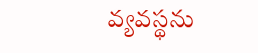వ్యవస్థను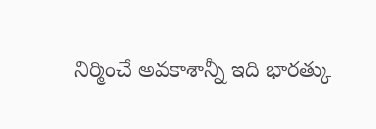నిర్మించే అవకాశాన్నీ ఇది భారత్కు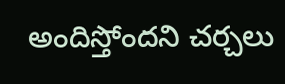అందిస్తోందని చర్చలు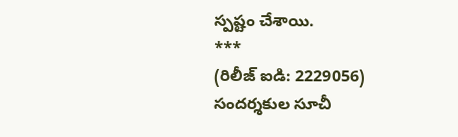స్పష్టం చేశాయి.
***
(రిలీజ్ ఐడి: 2229056)
సందర్శకుల సూచీ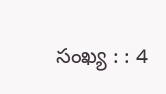సంఖ్య : : 4